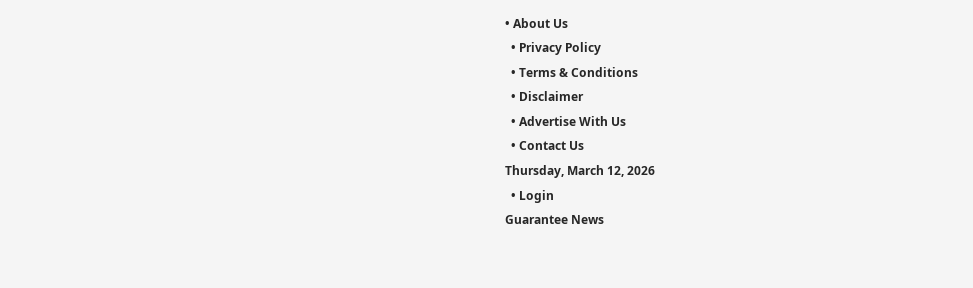• About Us
  • Privacy Policy
  • Terms & Conditions
  • Disclaimer
  • Advertise With Us
  • Contact Us
Thursday, March 12, 2026
  • Login
Guarantee News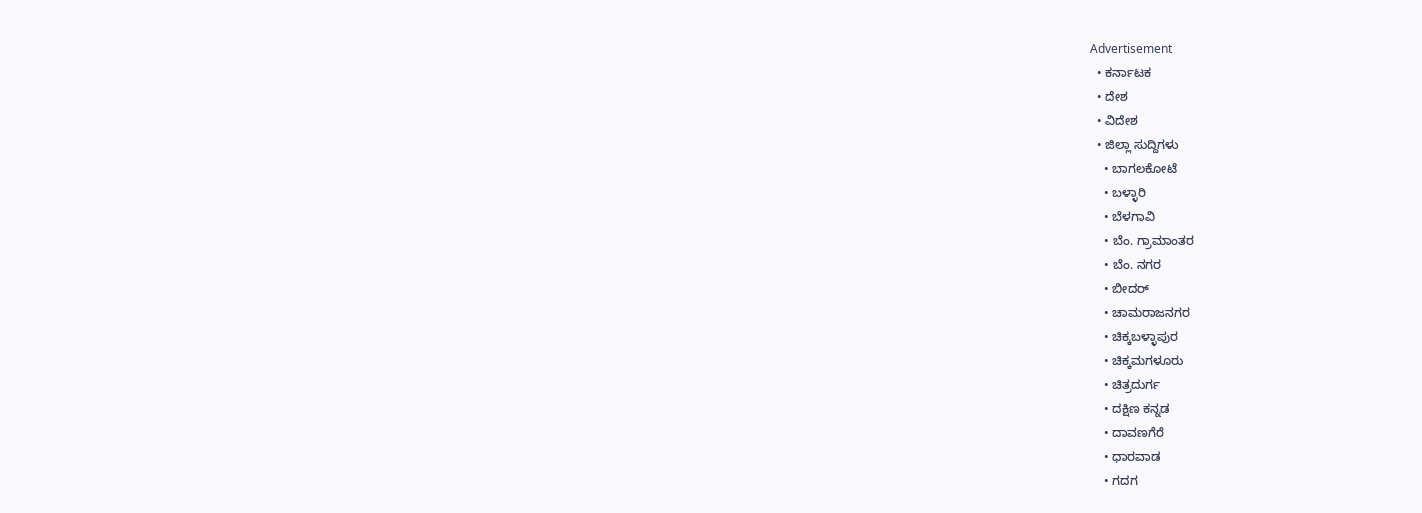Advertisement
  • ಕರ್ನಾಟಕ
  • ದೇಶ
  • ವಿದೇಶ
  • ಜಿಲ್ಲಾ ಸುದ್ದಿಗಳು
    • ಬಾಗಲಕೋಟೆ
    • ಬಳ್ಳಾರಿ
    • ಬೆಳಗಾವಿ
    • ಬೆಂ. ಗ್ರಾಮಾಂತರ
    • ಬೆಂ. ನಗರ
    • ಬೀದರ್
    • ಚಾಮರಾಜನಗರ
    • ಚಿಕ್ಕಬಳ್ಳಾಪುರ
    • ಚಿಕ್ಕಮಗಳೂರು
    • ಚಿತ್ರದುರ್ಗ
    • ದಕ್ಷಿಣ ಕನ್ನಡ
    • ದಾವಣಗೆರೆ
    • ಧಾರವಾಡ
    • ಗದಗ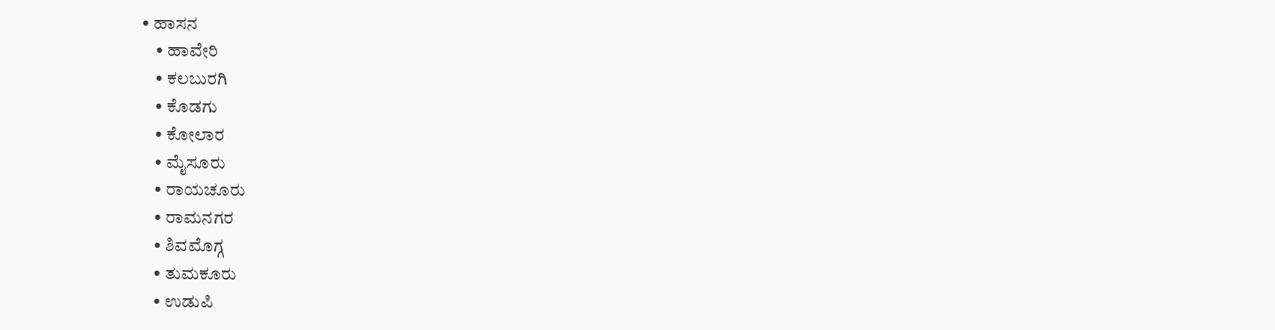• ಹಾಸನ
    • ಹಾವೇರಿ
    • ಕಲಬುರಗಿ
    • ಕೊಡಗು
    • ಕೋಲಾರ
    • ಮೈಸೂರು
    • ರಾಯಚೂರು
    • ರಾಮನಗರ
    • ಶಿವಮೊಗ್ಗ
    • ತುಮಕೂರು
    • ಉಡುಪಿ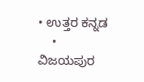• ಉತ್ತರ ಕನ್ನಡ
    • ವಿಜಯಪುರ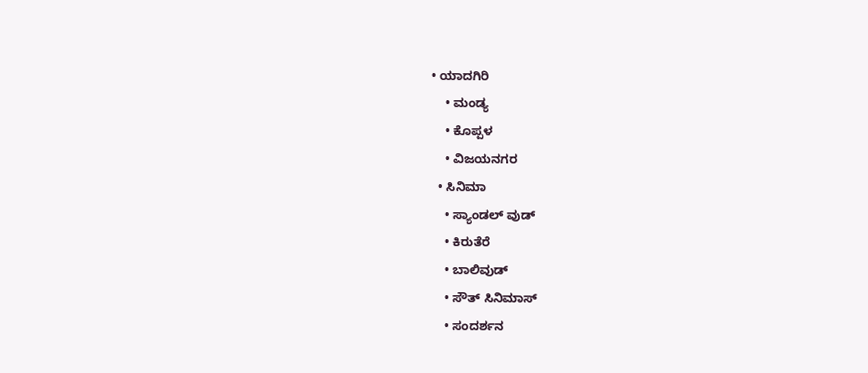• ಯಾದಗಿರಿ
    • ಮಂಡ್ಯ
    • ಕೊಪ್ಪಳ
    • ವಿಜಯನಗರ
  • ಸಿನಿಮಾ
    • ಸ್ಯಾಂಡಲ್ ವುಡ್
    • ಕಿರುತೆರೆ
    • ಬಾಲಿವುಡ್
    • ಸೌತ್ ಸಿನಿಮಾಸ್
    • ಸಂದರ್ಶನ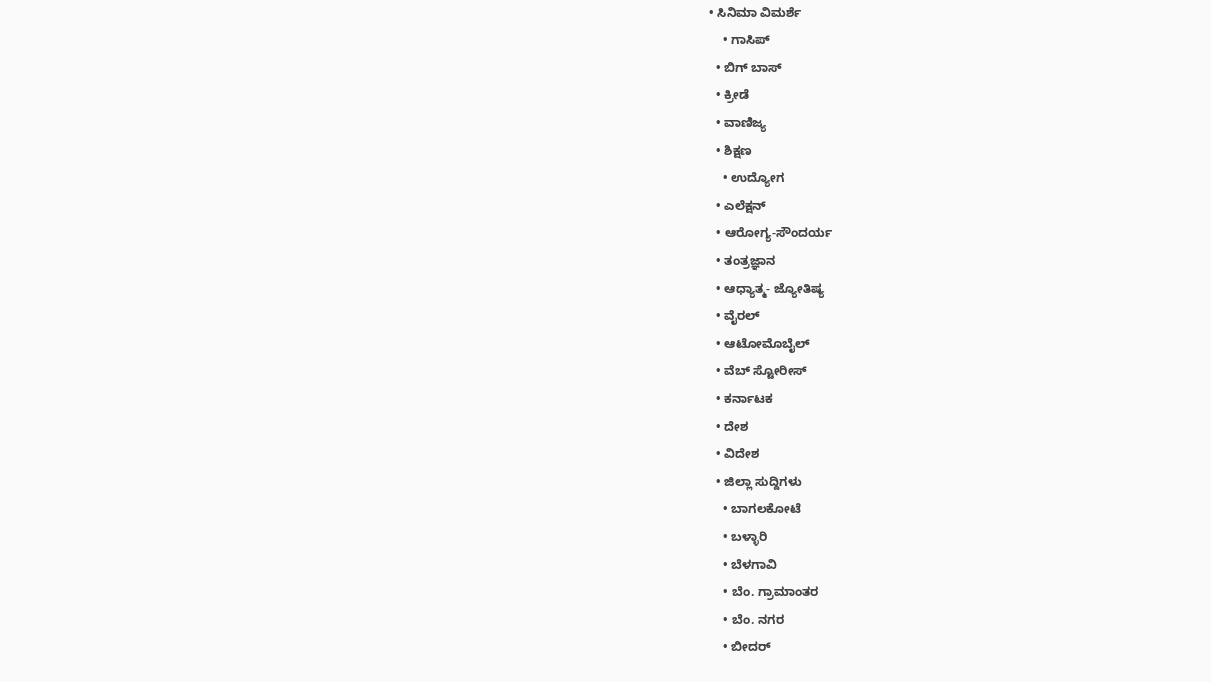• ಸಿನಿಮಾ ವಿಮರ್ಶೆ
    • ಗಾಸಿಪ್
  • ಬಿಗ್ ಬಾಸ್
  • ಕ್ರೀಡೆ
  • ವಾಣಿಜ್ಯ
  • ಶಿಕ್ಷಣ
    • ಉದ್ಯೋಗ
  • ಎಲೆಕ್ಷನ್
  • ಆರೋಗ್ಯ-ಸೌಂದರ್ಯ
  • ತಂತ್ರಜ್ಞಾನ
  • ಆಧ್ಯಾತ್ಮ- ಜ್ಯೋತಿಷ್ಯ
  • ವೈರಲ್
  • ಆಟೋಮೊಬೈಲ್
  • ವೆಬ್ ಸ್ಟೋರೀಸ್
  • ಕರ್ನಾಟಕ
  • ದೇಶ
  • ವಿದೇಶ
  • ಜಿಲ್ಲಾ ಸುದ್ದಿಗಳು
    • ಬಾಗಲಕೋಟೆ
    • ಬಳ್ಳಾರಿ
    • ಬೆಳಗಾವಿ
    • ಬೆಂ. ಗ್ರಾಮಾಂತರ
    • ಬೆಂ. ನಗರ
    • ಬೀದರ್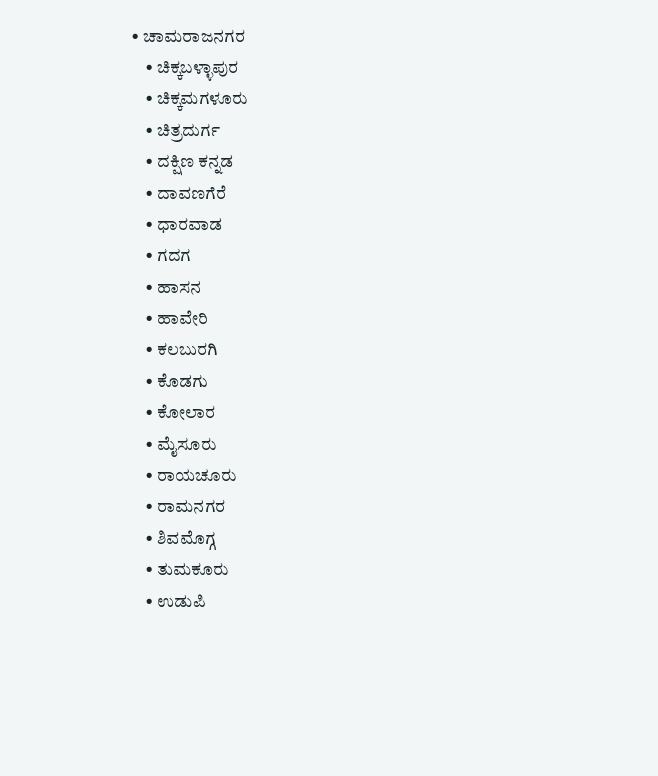• ಚಾಮರಾಜನಗರ
    • ಚಿಕ್ಕಬಳ್ಳಾಪುರ
    • ಚಿಕ್ಕಮಗಳೂರು
    • ಚಿತ್ರದುರ್ಗ
    • ದಕ್ಷಿಣ ಕನ್ನಡ
    • ದಾವಣಗೆರೆ
    • ಧಾರವಾಡ
    • ಗದಗ
    • ಹಾಸನ
    • ಹಾವೇರಿ
    • ಕಲಬುರಗಿ
    • ಕೊಡಗು
    • ಕೋಲಾರ
    • ಮೈಸೂರು
    • ರಾಯಚೂರು
    • ರಾಮನಗರ
    • ಶಿವಮೊಗ್ಗ
    • ತುಮಕೂರು
    • ಉಡುಪಿ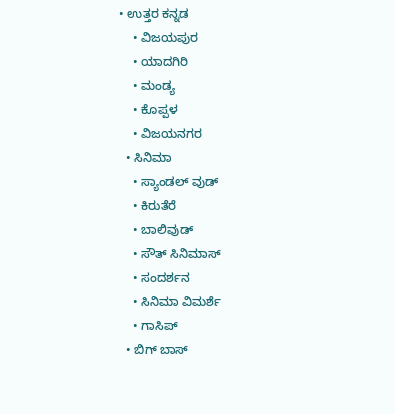• ಉತ್ತರ ಕನ್ನಡ
    • ವಿಜಯಪುರ
    • ಯಾದಗಿರಿ
    • ಮಂಡ್ಯ
    • ಕೊಪ್ಪಳ
    • ವಿಜಯನಗರ
  • ಸಿನಿಮಾ
    • ಸ್ಯಾಂಡಲ್ ವುಡ್
    • ಕಿರುತೆರೆ
    • ಬಾಲಿವುಡ್
    • ಸೌತ್ ಸಿನಿಮಾಸ್
    • ಸಂದರ್ಶನ
    • ಸಿನಿಮಾ ವಿಮರ್ಶೆ
    • ಗಾಸಿಪ್
  • ಬಿಗ್ ಬಾಸ್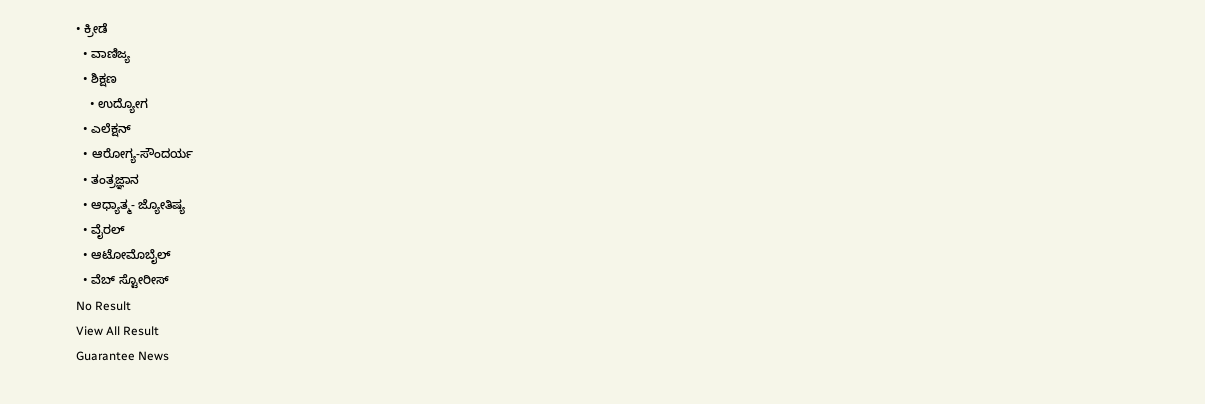• ಕ್ರೀಡೆ
  • ವಾಣಿಜ್ಯ
  • ಶಿಕ್ಷಣ
    • ಉದ್ಯೋಗ
  • ಎಲೆಕ್ಷನ್
  • ಆರೋಗ್ಯ-ಸೌಂದರ್ಯ
  • ತಂತ್ರಜ್ಞಾನ
  • ಆಧ್ಯಾತ್ಮ- ಜ್ಯೋತಿಷ್ಯ
  • ವೈರಲ್
  • ಆಟೋಮೊಬೈಲ್
  • ವೆಬ್ ಸ್ಟೋರೀಸ್
No Result
View All Result
Guarantee News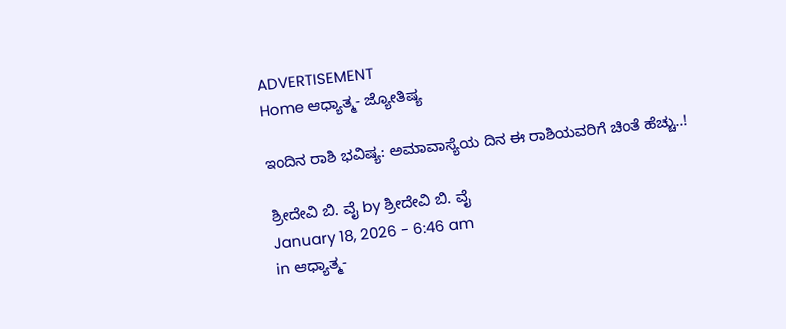ADVERTISEMENT
Home ಆಧ್ಯಾತ್ಮ- ಜ್ಯೋತಿಷ್ಯ

ಇಂದಿನ ರಾಶಿ ಭವಿಷ್ಯ: ಅಮಾವಾಸ್ಯೆಯ ದಿನ ಈ ರಾಶಿಯವರಿಗೆ ಚಿಂತೆ ಹೆಚ್ಚು..!

ಶ್ರೀದೇವಿ ಬಿ. ವೈ by ಶ್ರೀದೇವಿ ಬಿ. ವೈ
January 18, 2026 - 6:46 am
in ಆಧ್ಯಾತ್ಮ-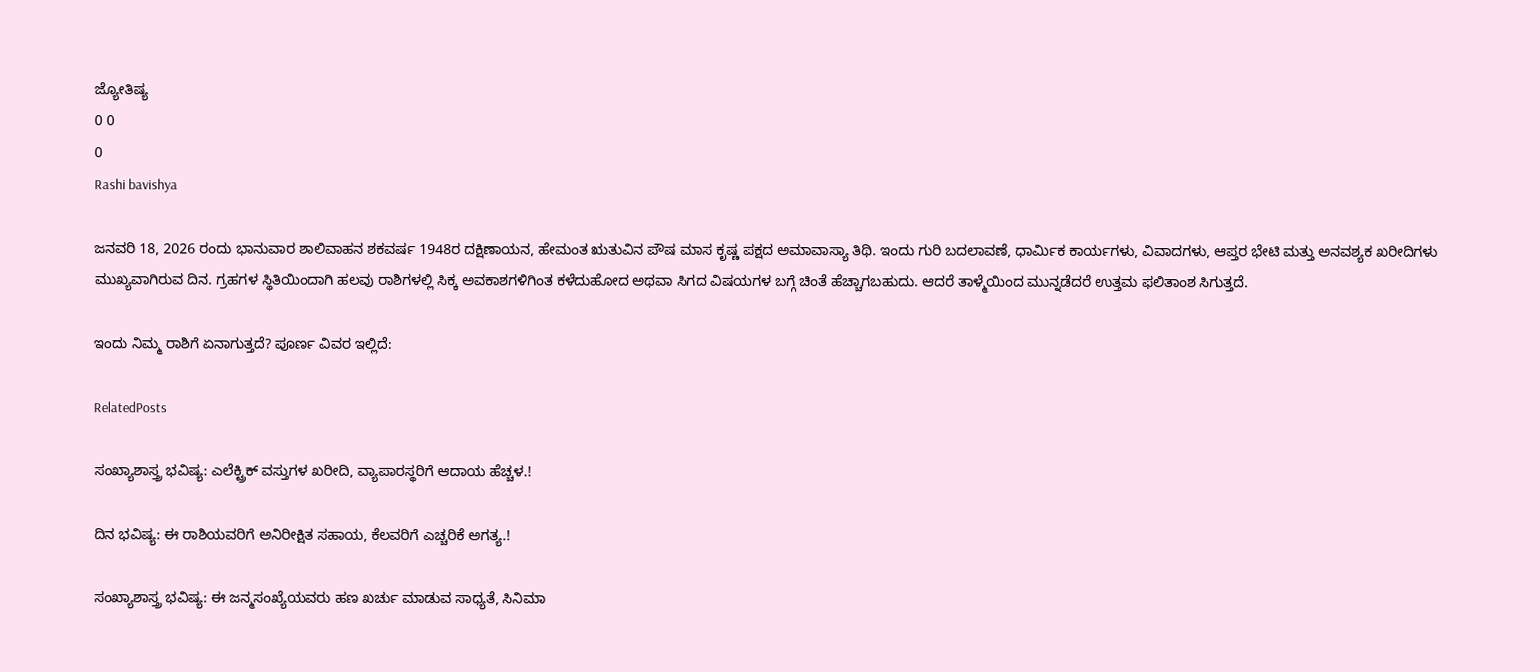ಜ್ಯೋತಿಷ್ಯ
0 0
0
Rashi bavishya

ಜನವರಿ 18, 2026 ರಂದು ಭಾನುವಾರ ಶಾಲಿವಾಹನ ಶಕವರ್ಷ 1948ರ ದಕ್ಷಿಣಾಯನ, ಹೇಮಂತ ಋತುವಿನ ಪೌಷ ಮಾಸ ಕೃಷ್ಣ ಪಕ್ಷದ ಅಮಾವಾಸ್ಯಾ ತಿಥಿ. ಇಂದು ಗುರಿ ಬದಲಾವಣೆ, ಧಾರ್ಮಿಕ ಕಾರ್ಯಗಳು, ವಿವಾದಗಳು, ಆಪ್ತರ ಭೇಟಿ ಮತ್ತು ಅನವಶ್ಯಕ ಖರೀದಿಗಳು ಮುಖ್ಯವಾಗಿರುವ ದಿನ. ಗ್ರಹಗಳ ಸ್ಥಿತಿಯಿಂದಾಗಿ ಹಲವು ರಾಶಿಗಳಲ್ಲಿ ಸಿಕ್ಕ ಅವಕಾಶಗಳಿಗಿಂತ ಕಳೆದುಹೋದ ಅಥವಾ ಸಿಗದ ವಿಷಯಗಳ ಬಗ್ಗೆ ಚಿಂತೆ ಹೆಚ್ಚಾಗಬಹುದು. ಆದರೆ ತಾಳ್ಮೆಯಿಂದ ಮುನ್ನಡೆದರೆ ಉತ್ತಮ ಫಲಿತಾಂಶ ಸಿಗುತ್ತದೆ.

ಇಂದು ನಿಮ್ಮ ರಾಶಿಗೆ ಏನಾಗುತ್ತದೆ? ಪೂರ್ಣ ವಿವರ ಇಲ್ಲಿದೆ:

RelatedPosts

ಸಂಖ್ಯಾಶಾಸ್ತ್ರ ಭವಿಷ್ಯ: ಎಲೆಕ್ಟ್ರಿಕ್ ವಸ್ತುಗಳ ಖರೀದಿ, ವ್ಯಾಪಾರಸ್ಥರಿಗೆ ಆದಾಯ ಹೆಚ್ಚಳ.!

ದಿನ ಭವಿಷ್ಯ: ಈ ರಾಶಿಯವರಿಗೆ ಅನಿರೀಕ್ಷಿತ ಸಹಾಯ, ಕೆಲವರಿಗೆ ಎಚ್ಚರಿಕೆ ಅಗತ್ಯ.!

ಸಂಖ್ಯಾಶಾಸ್ತ್ರ ಭವಿಷ್ಯ: ಈ ಜನ್ಮಸಂಖ್ಯೆಯವರು ಹಣ ಖರ್ಚು ಮಾಡುವ ಸಾಧ್ಯತೆ, ಸಿನಿಮಾ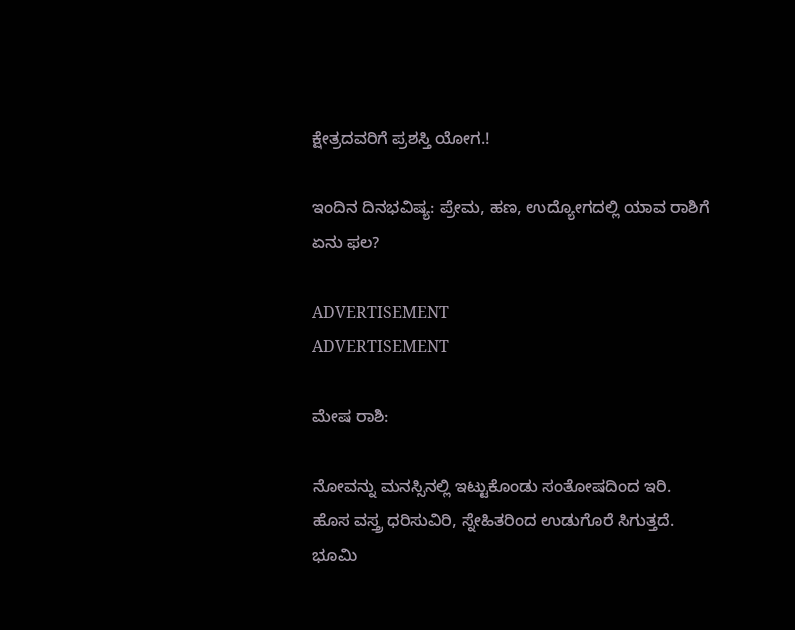ಕ್ಷೇತ್ರದವರಿಗೆ ಪ್ರಶಸ್ತಿ ಯೋಗ.!

ಇಂದಿನ ದಿನಭವಿಷ್ಯ: ಪ್ರೇಮ, ಹಣ, ಉದ್ಯೋಗದಲ್ಲಿ ಯಾವ ರಾಶಿಗೆ ಏನು ಫಲ?

ADVERTISEMENT
ADVERTISEMENT

ಮೇಷ ರಾಶಿ:

ನೋವನ್ನು ಮನಸ್ಸಿನಲ್ಲಿ ಇಟ್ಟುಕೊಂಡು ಸಂತೋಷದಿಂದ ಇರಿ. ಹೊಸ ವಸ್ತ್ರ ಧರಿಸುವಿರಿ, ಸ್ನೇಹಿತರಿಂದ ಉಡುಗೊರೆ ಸಿಗುತ್ತದೆ. ಭೂಮಿ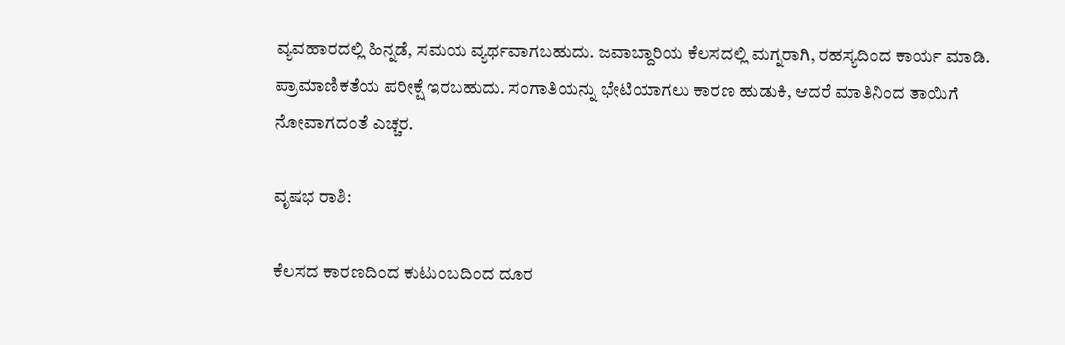ವ್ಯವಹಾರದಲ್ಲಿ ಹಿನ್ನಡೆ, ಸಮಯ ವ್ಯರ್ಥವಾಗಬಹುದು. ಜವಾಬ್ದಾರಿಯ ಕೆಲಸದಲ್ಲಿ ಮಗ್ನರಾಗಿ, ರಹಸ್ಯದಿಂದ ಕಾರ್ಯ ಮಾಡಿ. ಪ್ರಾಮಾಣಿಕತೆಯ ಪರೀಕ್ಷೆ ಇರಬಹುದು. ಸಂಗಾತಿಯನ್ನು ಭೇಟಿಯಾಗಲು ಕಾರಣ ಹುಡುಕಿ, ಆದರೆ ಮಾತಿನಿಂದ ತಾಯಿಗೆ ನೋವಾಗದಂತೆ ಎಚ್ಚರ.

ವೃಷಭ ರಾಶಿ:

ಕೆಲಸದ ಕಾರಣದಿಂದ ಕುಟುಂಬದಿಂದ ದೂರ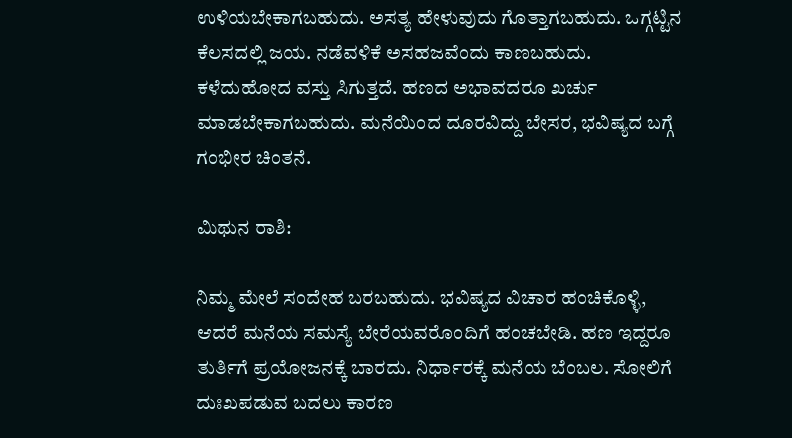ಉಳಿಯಬೇಕಾಗಬಹುದು. ಅಸತ್ಯ ಹೇಳುವುದು ಗೊತ್ತಾಗಬಹುದು. ಒಗ್ಗಟ್ಟಿನ ಕೆಲಸದಲ್ಲಿ ಜಯ. ನಡೆವಳಿಕೆ ಅಸಹಜವೆಂದು ಕಾಣಬಹುದು. ಕಳೆದುಹೋದ ವಸ್ತು ಸಿಗುತ್ತದೆ. ಹಣದ ಅಭಾವದರೂ ಖರ್ಚು ಮಾಡಬೇಕಾಗಬಹುದು. ಮನೆಯಿಂದ ದೂರವಿದ್ದು ಬೇಸರ, ಭವಿಷ್ಯದ ಬಗ್ಗೆ ಗಂಭೀರ ಚಿಂತನೆ.

ಮಿಥುನ ರಾಶಿ:

ನಿಮ್ಮ ಮೇಲೆ ಸಂದೇಹ ಬರಬಹುದು. ಭವಿಷ್ಯದ ವಿಚಾರ ಹಂಚಿಕೊಳ್ಳಿ, ಆದರೆ ಮನೆಯ ಸಮಸ್ಯೆ ಬೇರೆಯವರೊಂದಿಗೆ ಹಂಚಬೇಡಿ. ಹಣ ಇದ್ದರೂ ತುರ್ತಿಗೆ ಪ್ರಯೋಜನಕ್ಕೆ ಬಾರದು. ನಿರ್ಧಾರಕ್ಕೆ ಮನೆಯ ಬೆಂಬಲ. ಸೋಲಿಗೆ ದುಃಖಪಡುವ ಬದಲು ಕಾರಣ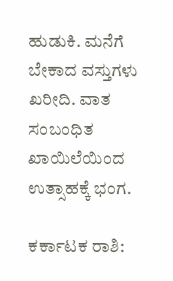ಹುಡುಕಿ. ಮನೆಗೆ ಬೇಕಾದ ವಸ್ತುಗಳು ಖರೀದಿ. ವಾತ ಸಂಬಂಧಿತ ಖಾಯಿಲೆಯಿಂದ ಉತ್ಸಾಹಕ್ಕೆ ಭಂಗ.

ಕರ್ಕಾಟಕ ರಾಶಿ: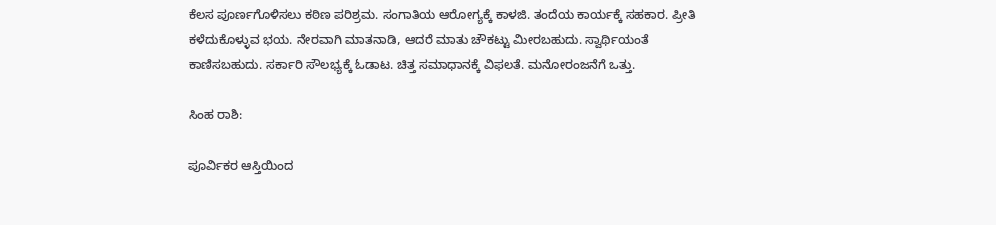ಕೆಲಸ ಪೂರ್ಣಗೊಳಿಸಲು ಕಠಿಣ ಪರಿಶ್ರಮ. ಸಂಗಾತಿಯ ಆರೋಗ್ಯಕ್ಕೆ ಕಾಳಜಿ. ತಂದೆಯ ಕಾರ್ಯಕ್ಕೆ ಸಹಕಾರ. ಪ್ರೀತಿ ಕಳೆದುಕೊಳ್ಳುವ ಭಯ. ನೇರವಾಗಿ ಮಾತನಾಡಿ, ಆದರೆ ಮಾತು ಚೌಕಟ್ಟು ಮೀರಬಹುದು. ಸ್ವಾರ್ಥಿಯಂತೆ ಕಾಣಿಸಬಹುದು. ಸರ್ಕಾರಿ ಸೌಲಭ್ಯಕ್ಕೆ ಓಡಾಟ. ಚಿತ್ತ ಸಮಾಧಾನಕ್ಕೆ ವಿಫಲತೆ. ಮನೋರಂಜನೆಗೆ ಒತ್ತು.

ಸಿಂಹ ರಾಶಿ:

ಪೂರ್ವಿಕರ ಆಸ್ತಿಯಿಂದ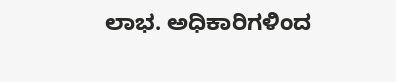ಲಾಭ. ಅಧಿಕಾರಿಗಳಿಂದ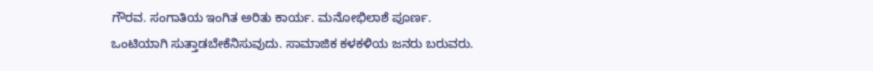ಗೌರವ. ಸಂಗಾತಿಯ ಇಂಗಿತ ಅರಿತು ಕಾರ್ಯ. ಮನೋಭಿಲಾಶೆ ಪೂರ್ಣ. ಒಂಟಿಯಾಗಿ ಸುತ್ತಾಡಬೇಕೆನಿಸುವುದು. ಸಾಮಾಜಿಕ ಕಳಕಳಿಯ ಜನರು ಬರುವರು.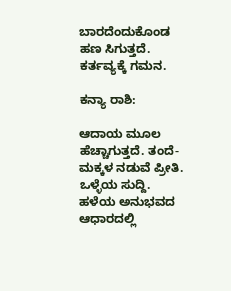ಬಾರದೆಂದುಕೊಂಡ ಹಣ ಸಿಗುತ್ತದೆ. ಕರ್ತವ್ಯಕ್ಕೆ ಗಮನ.

ಕನ್ಯಾ ರಾಶಿ:

ಆದಾಯ ಮೂಲ ಹೆಚ್ಚಾಗುತ್ತದೆ. ತಂದೆ-ಮಕ್ಕಳ ನಡುವೆ ಪ್ರೀತಿ. ಒಳ್ಳೆಯ ಸುದ್ದಿ. ಹಳೆಯ ಅನುಭವದ ಆಧಾರದಲ್ಲಿ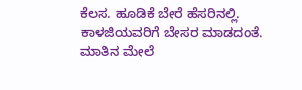ಕೆಲಸ. ಹೂಡಿಕೆ ಬೇರೆ ಹೆಸರಿನಲ್ಲಿ. ಕಾಳಜಿಯವರಿಗೆ ಬೇಸರ ಮಾಡದಂತೆ. ಮಾತಿನ ಮೇಲೆ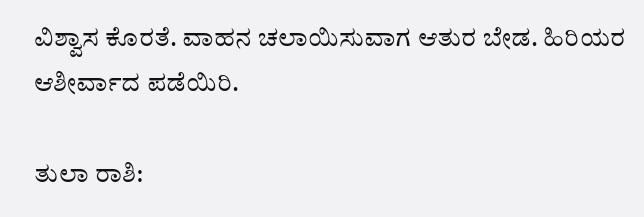ವಿಶ್ವಾಸ ಕೊರತೆ. ವಾಹನ ಚಲಾಯಿಸುವಾಗ ಆತುರ ಬೇಡ. ಹಿರಿಯರ ಆಶೀರ್ವಾದ ಪಡೆಯಿರಿ.

ತುಲಾ ರಾಶಿ: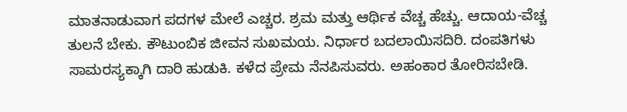ಮಾತನಾಡುವಾಗ ಪದಗಳ ಮೇಲೆ ಎಚ್ಚರ. ಶ್ರಮ ಮತ್ತು ಆರ್ಥಿಕ ವೆಚ್ಚ ಹೆಚ್ಚು. ಆದಾಯ-ವೆಚ್ಚ ತುಲನೆ ಬೇಕು. ಕೌಟುಂಬಿಕ ಜೀವನ ಸುಖಮಯ. ನಿರ್ಧಾರ ಬದಲಾಯಿಸದಿರಿ. ದಂಪತಿಗಳು ಸಾಮರಸ್ಯಕ್ಕಾಗಿ ದಾರಿ ಹುಡುಕಿ. ಕಳೆದ ಪ್ರೇಮ ನೆನಪಿಸುವರು. ಅಹಂಕಾರ ತೋರಿಸಬೇಡಿ.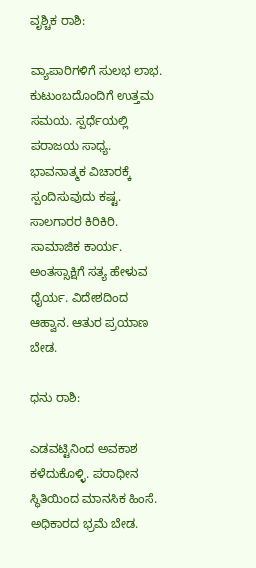ವೃಶ್ಚಿಕ ರಾಶಿ:

ವ್ಯಾಪಾರಿಗಳಿಗೆ ಸುಲಭ ಲಾಭ. ಕುಟುಂಬದೊಂದಿಗೆ ಉತ್ತಮ ಸಮಯ. ಸ್ಪರ್ಧೆಯಲ್ಲಿ ಪರಾಜಯ ಸಾಧ್ಯ. ಭಾವನಾತ್ಮಕ ವಿಚಾರಕ್ಕೆ ಸ್ಪಂದಿಸುವುದು ಕಷ್ಟ. ಸಾಲಗಾರರ ಕಿರಿಕಿರಿ. ಸಾಮಾಜಿಕ ಕಾರ್ಯ. ಅಂತಸ್ಸಾಕ್ಷಿಗೆ ಸತ್ಯ ಹೇಳುವ ಧೈರ್ಯ. ವಿದೇಶದಿಂದ ಆಹ್ವಾನ. ಆತುರ ಪ್ರಯಾಣ ಬೇಡ.

ಧನು ರಾಶಿ:

ಎಡವಟ್ಟಿನಿಂದ ಅವಕಾಶ ಕಳೆದುಕೊಳ್ಳಿ. ಪರಾಧೀನ ಸ್ಥಿತಿಯಿಂದ ಮಾನಸಿಕ ಹಿಂಸೆ. ಅಧಿಕಾರದ ಭ್ರಮೆ ಬೇಡ.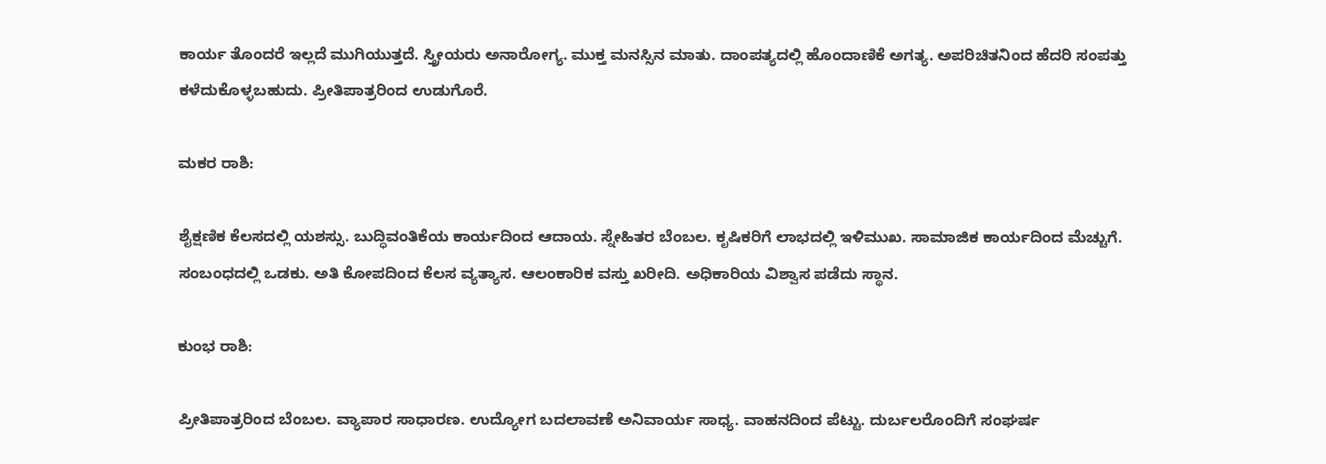ಕಾರ್ಯ ತೊಂದರೆ ಇಲ್ಲದೆ ಮುಗಿಯುತ್ತದೆ. ಸ್ತ್ರೀಯರು ಅನಾರೋಗ್ಯ. ಮುಕ್ತ ಮನಸ್ಸಿನ ಮಾತು. ದಾಂಪತ್ಯದಲ್ಲಿ ಹೊಂದಾಣಿಕೆ ಅಗತ್ಯ. ಅಪರಿಚಿತನಿಂದ ಹೆದರಿ ಸಂಪತ್ತು ಕಳೆದುಕೊಳ್ಳಬಹುದು. ಪ್ರೀತಿಪಾತ್ರರಿಂದ ಉಡುಗೊರೆ.

ಮಕರ ರಾಶಿ:

ಶೈಕ್ಷಣಿಕ ಕೆಲಸದಲ್ಲಿ ಯಶಸ್ಸು. ಬುದ್ಧಿವಂತಿಕೆಯ ಕಾರ್ಯದಿಂದ ಆದಾಯ. ಸ್ನೇಹಿತರ ಬೆಂಬಲ. ಕೃಷಿಕರಿಗೆ ಲಾಭದಲ್ಲಿ ಇಳಿಮುಖ. ಸಾಮಾಜಿಕ ಕಾರ್ಯದಿಂದ ಮೆಚ್ಚುಗೆ. ಸಂಬಂಧದಲ್ಲಿ ಒಡಕು. ಅತಿ ಕೋಪದಿಂದ ಕೆಲಸ ವ್ಯತ್ಯಾಸ. ಆಲಂಕಾರಿಕ ವಸ್ತು ಖರೀದಿ. ಅಧಿಕಾರಿಯ ವಿಶ್ವಾಸ ಪಡೆದು ಸ್ಥಾನ.

ಕುಂಭ ರಾಶಿ:

ಪ್ರೀತಿಪಾತ್ರರಿಂದ ಬೆಂಬಲ. ವ್ಯಾಪಾರ ಸಾಧಾರಣ. ಉದ್ಯೋಗ ಬದಲಾವಣೆ ಅನಿವಾರ್ಯ ಸಾಧ್ಯ. ವಾಹನದಿಂದ ಪೆಟ್ಟು. ದುರ್ಬಲರೊಂದಿಗೆ ಸಂಘರ್ಷ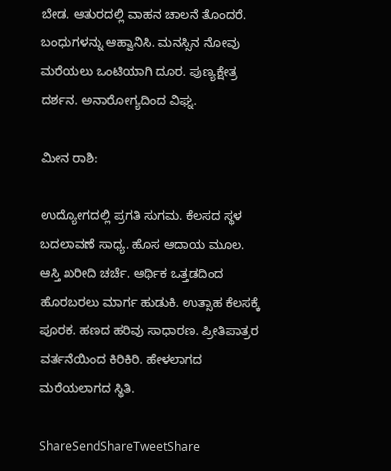ಬೇಡ. ಆತುರದಲ್ಲಿ ವಾಹನ ಚಾಲನೆ ತೊಂದರೆ. ಬಂಧುಗಳನ್ನು ಆಹ್ವಾನಿಸಿ. ಮನಸ್ಸಿನ ನೋವು ಮರೆಯಲು ಒಂಟಿಯಾಗಿ ದೂರ. ಪುಣ್ಯಕ್ಷೇತ್ರ ದರ್ಶನ. ಅನಾರೋಗ್ಯದಿಂದ ವಿಘ್ನ.

ಮೀನ ರಾಶಿ:

ಉದ್ಯೋಗದಲ್ಲಿ ಪ್ರಗತಿ ಸುಗಮ. ಕೆಲಸದ ಸ್ಥಳ ಬದಲಾವಣೆ ಸಾಧ್ಯ. ಹೊಸ ಆದಾಯ ಮೂಲ. ಆಸ್ತಿ ಖರೀದಿ ಚರ್ಚೆ. ಆರ್ಥಿಕ ಒತ್ತಡದಿಂದ ಹೊರಬರಲು ಮಾರ್ಗ ಹುಡುಕಿ. ಉತ್ಸಾಹ ಕೆಲಸಕ್ಕೆ ಪೂರಕ. ಹಣದ ಹರಿವು ಸಾಧಾರಣ. ಪ್ರೀತಿಪಾತ್ರರ ವರ್ತನೆಯಿಂದ ಕಿರಿಕಿರಿ. ಹೇಳಲಾಗದ ಮರೆಯಲಾಗದ ಸ್ಥಿತಿ.

ShareSendShareTweetShare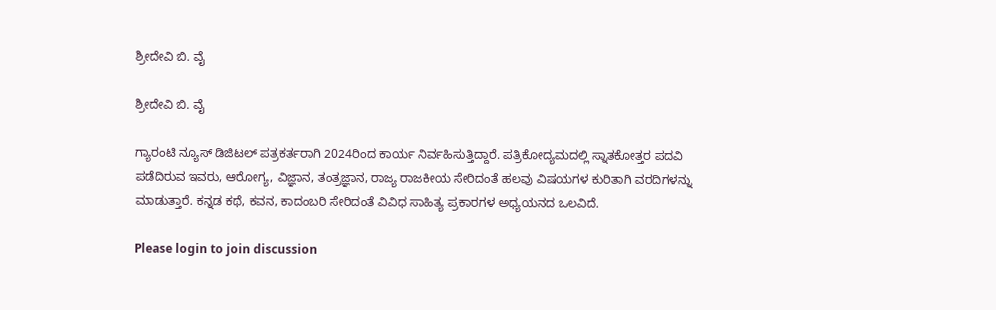ಶ್ರೀದೇವಿ ಬಿ. ವೈ

ಶ್ರೀದೇವಿ ಬಿ. ವೈ

ಗ್ಯಾರಂಟಿ ನ್ಯೂಸ್ ಡಿಜಿಟಲ್ ಪತ್ರಕರ್ತರಾಗಿ 2024ರಿಂದ ಕಾರ್ಯ ನಿರ್ವಹಿಸುತ್ತಿದ್ದಾರೆ. ಪತ್ರಿಕೋದ್ಯಮದಲ್ಲಿ ಸ್ನಾತಕೋತ್ತರ ಪದವಿ ಪಡೆದಿರುವ ಇವರು, ಆರೋಗ್ಯ, ವಿಜ್ಞಾನ, ತಂತ್ರಜ್ಞಾನ, ರಾಜ್ಯ ರಾಜಕೀಯ ಸೇರಿದಂತೆ ಹಲವು ವಿಷಯಗಳ ಕುರಿತಾಗಿ ವರದಿಗಳನ್ನು ಮಾಡುತ್ತಾರೆ. ಕನ್ನಡ ಕಥೆ, ಕವನ, ಕಾದಂಬರಿ ಸೇರಿದಂತೆ ವಿವಿಧ ಸಾಹಿತ್ಯ ಪ್ರಕಾರಗಳ ಅಧ್ಯಯನದ ಒಲವಿದೆ.

Please login to join discussion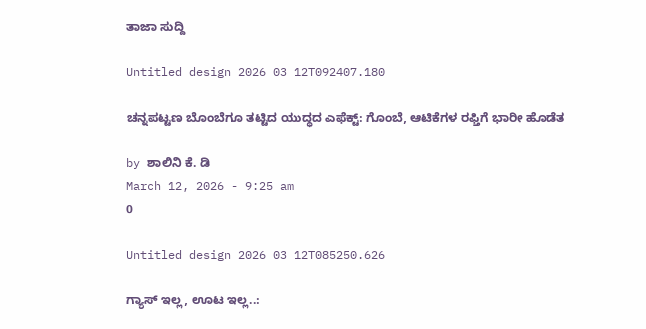ತಾಜಾ ಸುದ್ದಿ

Untitled design 2026 03 12T092407.180

ಚನ್ನಪಟ್ಟಣ ಬೊಂಬೆಗೂ ತಟ್ಟಿದ ಯುದ್ಧದ ಎಫೆಕ್ಟ್: ಗೊಂಬೆ, ಆಟಿಕೆಗಳ ರಫ್ತಿಗೆ ಭಾರೀ ಹೊಡೆತ

by ಶಾಲಿನಿ ಕೆ. ಡಿ
March 12, 2026 - 9:25 am
0

Untitled design 2026 03 12T085250.626

ಗ್ಯಾಸ್ ಇಲ್ಲ, ಊಟ ಇಲ್ಲ..: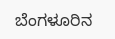ಬೆಂಗಳೂರಿನ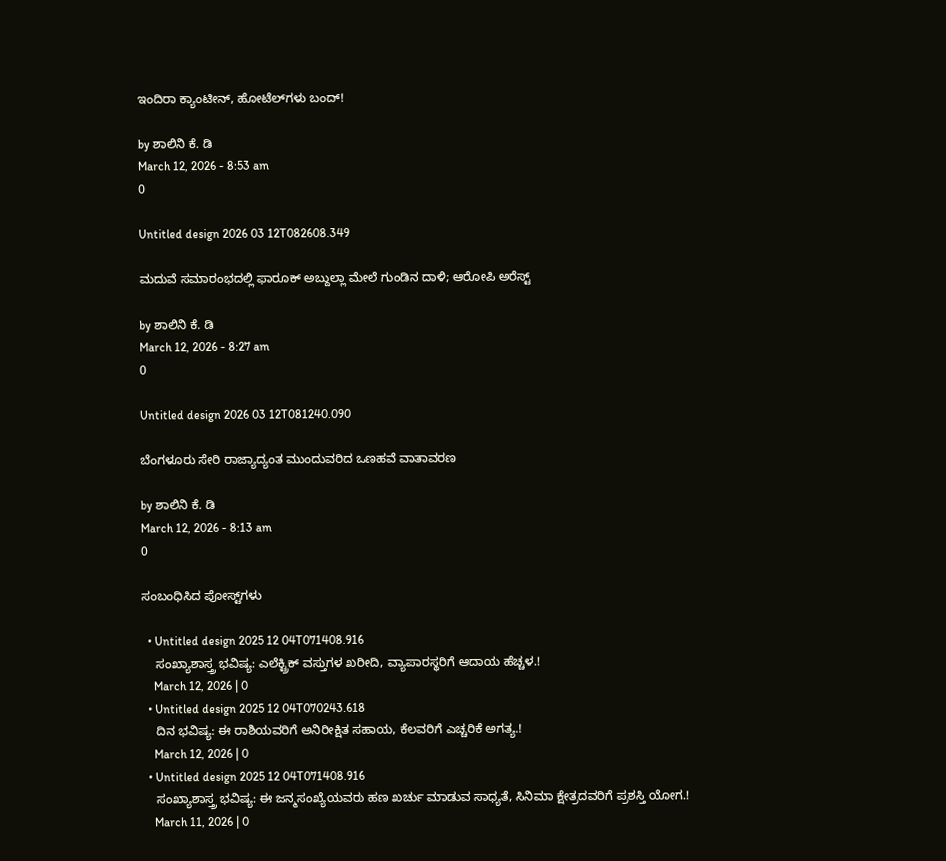ಇಂದಿರಾ ಕ್ಯಾಂಟೀನ್‌, ಹೋಟೆಲ್‌ಗಳು ಬಂದ್!

by ಶಾಲಿನಿ ಕೆ. ಡಿ
March 12, 2026 - 8:53 am
0

Untitled design 2026 03 12T082608.349

ಮದುವೆ ಸಮಾರಂಭದಲ್ಲಿ ಫಾರೂಕ್ ಅಬ್ದುಲ್ಲಾ ಮೇಲೆ ಗುಂಡಿನ ದಾಳಿ; ಆರೋಪಿ ಅರೆಸ್ಟ್

by ಶಾಲಿನಿ ಕೆ. ಡಿ
March 12, 2026 - 8:27 am
0

Untitled design 2026 03 12T081240.090

ಬೆಂಗಳೂರು ಸೇರಿ ರಾಜ್ಯಾದ್ಯಂತ ಮುಂದುವರಿದ ಒಣಹವೆ ವಾತಾವರಣ

by ಶಾಲಿನಿ ಕೆ. ಡಿ
March 12, 2026 - 8:13 am
0

ಸಂಬಂಧಿಸಿದ ಪೋಸ್ಟ್‌ಗಳು

  • Untitled design 2025 12 04T071408.916
    ಸಂಖ್ಯಾಶಾಸ್ತ್ರ ಭವಿಷ್ಯ: ಎಲೆಕ್ಟ್ರಿಕ್ ವಸ್ತುಗಳ ಖರೀದಿ, ವ್ಯಾಪಾರಸ್ಥರಿಗೆ ಆದಾಯ ಹೆಚ್ಚಳ.!
    March 12, 2026 | 0
  • Untitled design 2025 12 04T070243.618
    ದಿನ ಭವಿಷ್ಯ: ಈ ರಾಶಿಯವರಿಗೆ ಅನಿರೀಕ್ಷಿತ ಸಹಾಯ, ಕೆಲವರಿಗೆ ಎಚ್ಚರಿಕೆ ಅಗತ್ಯ.!
    March 12, 2026 | 0
  • Untitled design 2025 12 04T071408.916
    ಸಂಖ್ಯಾಶಾಸ್ತ್ರ ಭವಿಷ್ಯ: ಈ ಜನ್ಮಸಂಖ್ಯೆಯವರು ಹಣ ಖರ್ಚು ಮಾಡುವ ಸಾಧ್ಯತೆ, ಸಿನಿಮಾ ಕ್ಷೇತ್ರದವರಿಗೆ ಪ್ರಶಸ್ತಿ ಯೋಗ.!
    March 11, 2026 | 0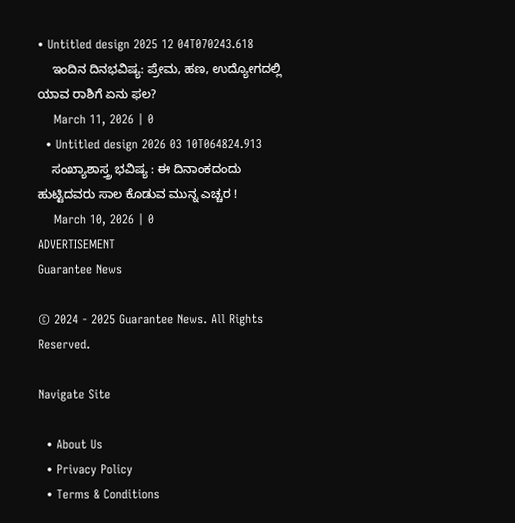• Untitled design 2025 12 04T070243.618
    ಇಂದಿನ ದಿನಭವಿಷ್ಯ: ಪ್ರೇಮ, ಹಣ, ಉದ್ಯೋಗದಲ್ಲಿ ಯಾವ ರಾಶಿಗೆ ಏನು ಫಲ?
    March 11, 2026 | 0
  • Untitled design 2026 03 10T064824.913
    ಸಂಖ್ಯಾಶಾಸ್ತ್ರ ಭವಿಷ್ಯ : ಈ ದಿನಾಂಕದಂದು ಹುಟ್ಟಿದವರು ಸಾಲ ಕೊಡುವ ಮುನ್ನ ಎಚ್ಚರ !
    March 10, 2026 | 0
ADVERTISEMENT
Guarantee News

© 2024 - 2025 Guarantee News. All Rights Reserved.

Navigate Site

  • About Us
  • Privacy Policy
  • Terms & Conditions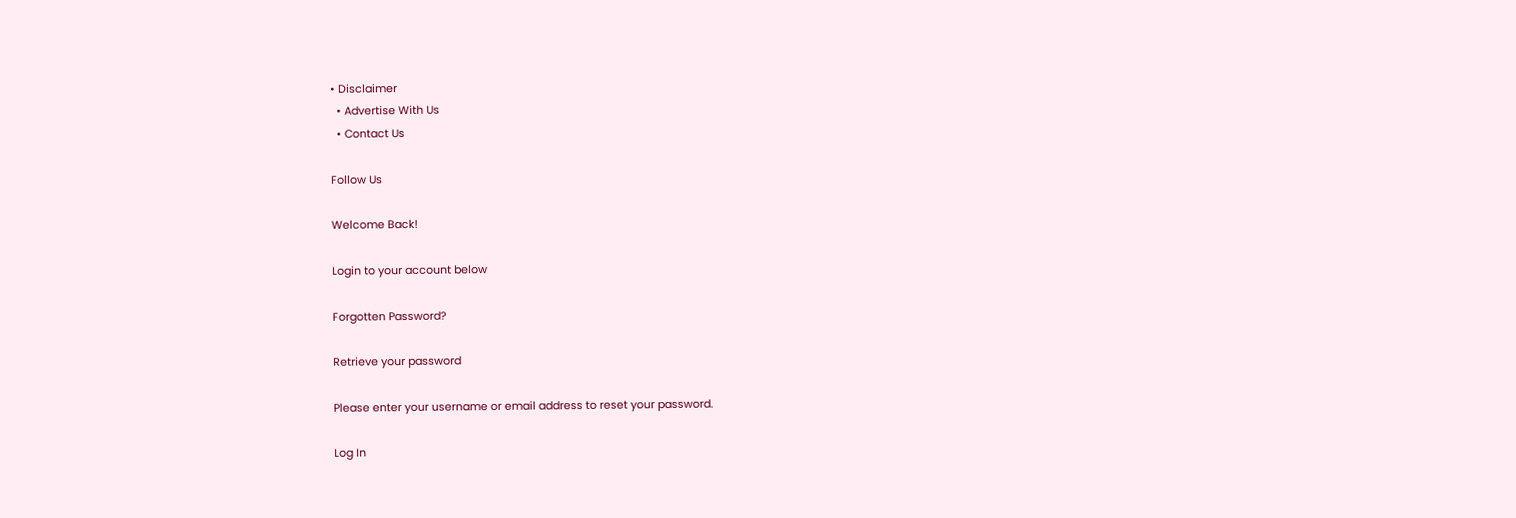• Disclaimer
  • Advertise With Us
  • Contact Us

Follow Us

Welcome Back!

Login to your account below

Forgotten Password?

Retrieve your password

Please enter your username or email address to reset your password.

Log In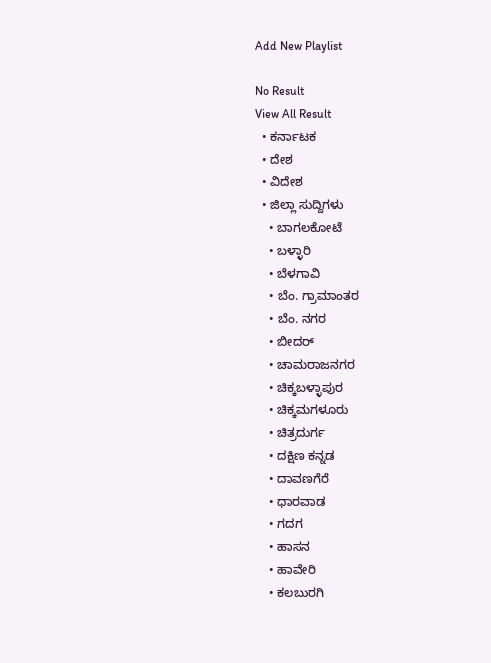Add New Playlist

No Result
View All Result
  • ಕರ್ನಾಟಕ
  • ದೇಶ
  • ವಿದೇಶ
  • ಜಿಲ್ಲಾ ಸುದ್ದಿಗಳು
    • ಬಾಗಲಕೋಟೆ
    • ಬಳ್ಳಾರಿ
    • ಬೆಳಗಾವಿ
    • ಬೆಂ. ಗ್ರಾಮಾಂತರ
    • ಬೆಂ. ನಗರ
    • ಬೀದರ್
    • ಚಾಮರಾಜನಗರ
    • ಚಿಕ್ಕಬಳ್ಳಾಪುರ
    • ಚಿಕ್ಕಮಗಳೂರು
    • ಚಿತ್ರದುರ್ಗ
    • ದಕ್ಷಿಣ ಕನ್ನಡ
    • ದಾವಣಗೆರೆ
    • ಧಾರವಾಡ
    • ಗದಗ
    • ಹಾಸನ
    • ಹಾವೇರಿ
    • ಕಲಬುರಗಿ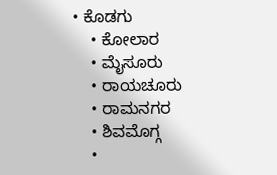• ಕೊಡಗು
    • ಕೋಲಾರ
    • ಮೈಸೂರು
    • ರಾಯಚೂರು
    • ರಾಮನಗರ
    • ಶಿವಮೊಗ್ಗ
    •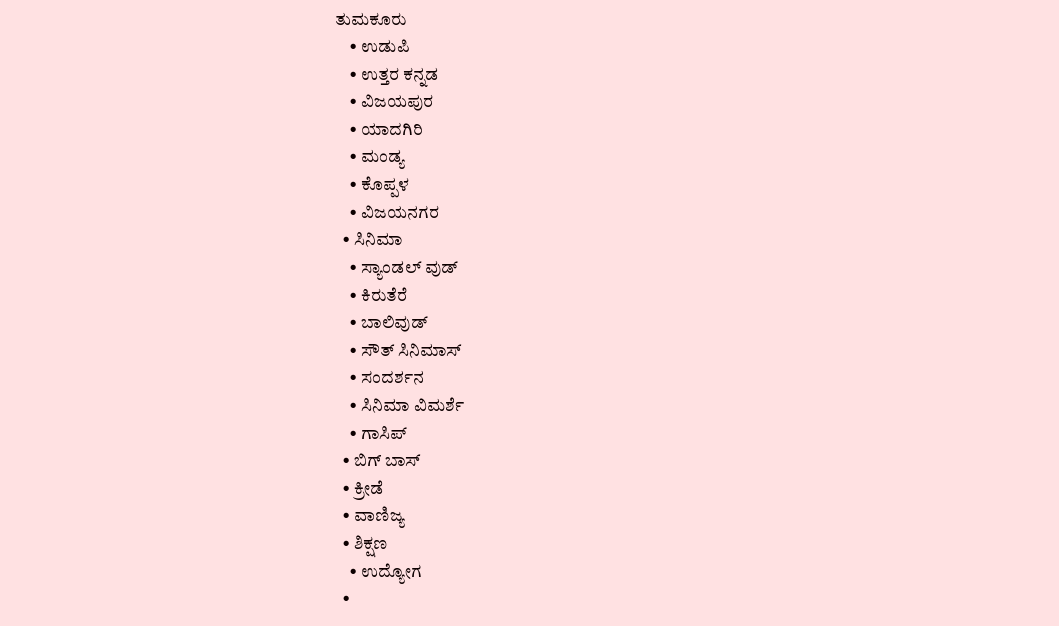ತುಮಕೂರು
    • ಉಡುಪಿ
    • ಉತ್ತರ ಕನ್ನಡ
    • ವಿಜಯಪುರ
    • ಯಾದಗಿರಿ
    • ಮಂಡ್ಯ
    • ಕೊಪ್ಪಳ
    • ವಿಜಯನಗರ
  • ಸಿನಿಮಾ
    • ಸ್ಯಾಂಡಲ್ ವುಡ್
    • ಕಿರುತೆರೆ
    • ಬಾಲಿವುಡ್
    • ಸೌತ್ ಸಿನಿಮಾಸ್
    • ಸಂದರ್ಶನ
    • ಸಿನಿಮಾ ವಿಮರ್ಶೆ
    • ಗಾಸಿಪ್
  • ಬಿಗ್ ಬಾಸ್
  • ಕ್ರೀಡೆ
  • ವಾಣಿಜ್ಯ
  • ಶಿಕ್ಷಣ
    • ಉದ್ಯೋಗ
  •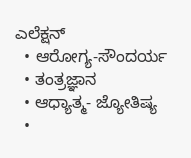ಎಲೆಕ್ಷನ್
  • ಆರೋಗ್ಯ-ಸೌಂದರ್ಯ
  • ತಂತ್ರಜ್ಞಾನ
  • ಆಧ್ಯಾತ್ಮ- ಜ್ಯೋತಿಷ್ಯ
  •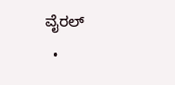ವೈರಲ್
  •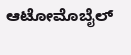ಆಟೋಮೊಬೈಲ್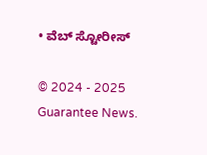• ವೆಬ್ ಸ್ಟೋರೀಸ್

© 2024 - 2025 Guarantee News.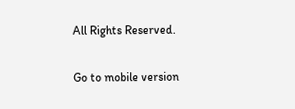All Rights Reserved.

Go to mobile version